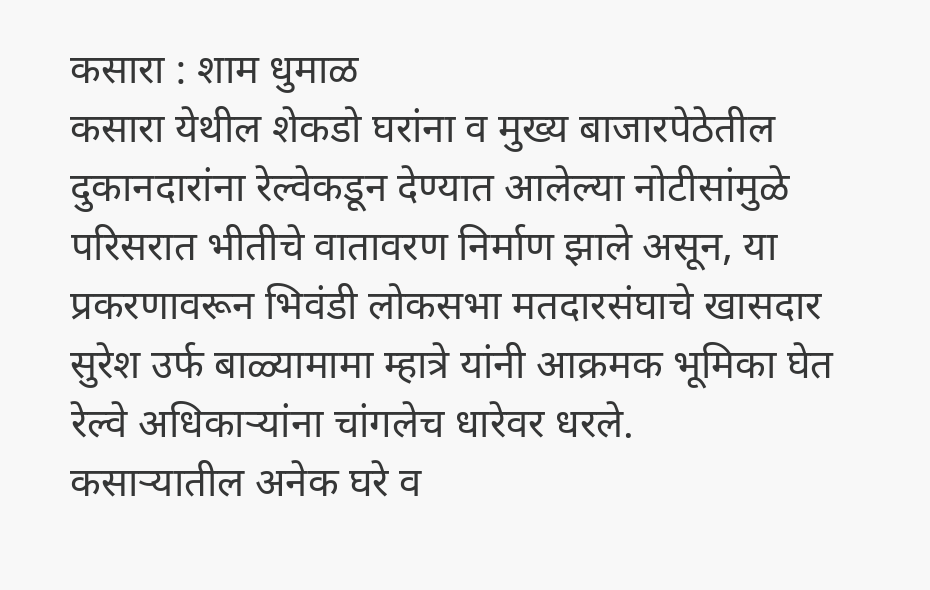कसारा : शाम धुमाळ
कसारा येथील शेकडो घरांना व मुख्य बाजारपेठेतील दुकानदारांना रेल्वेकडून देण्यात आलेल्या नोटीसांमुळे परिसरात भीतीचे वातावरण निर्माण झाले असून, या प्रकरणावरून भिवंडी लोकसभा मतदारसंघाचे खासदार सुरेश उर्फ बाळ्यामामा म्हात्रे यांनी आक्रमक भूमिका घेत रेल्वे अधिकाऱ्यांना चांगलेच धारेवर धरले.
कसाऱ्यातील अनेक घरे व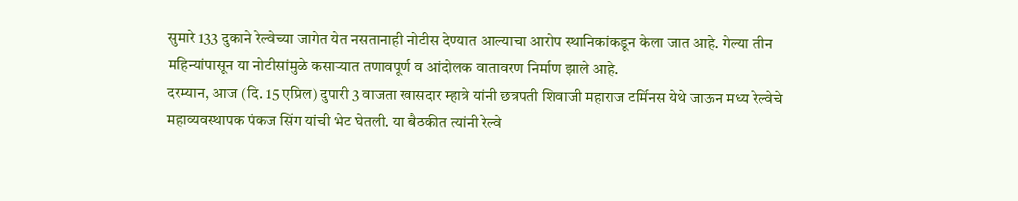सुमारे 133 दुकाने रेल्वेच्या जागेत येत नसतानाही नोटीस देण्यात आल्याचा आरोप स्थानिकांकडून केला जात आहे. गेल्या तीन महिन्यांपासून या नोटीसांमुळे कसाऱ्यात तणावपूर्ण व आंदोलक वातावरण निर्माण झाले आहे.
दरम्यान, आज (दि. 15 एप्रिल) दुपारी 3 वाजता खासदार म्हात्रे यांनी छत्रपती शिवाजी महाराज टर्मिनस येथे जाऊन मध्य रेल्वेचे महाव्यवस्थापक पंकज सिंग यांची भेट घेतली. या बैठकीत त्यांनी रेल्वे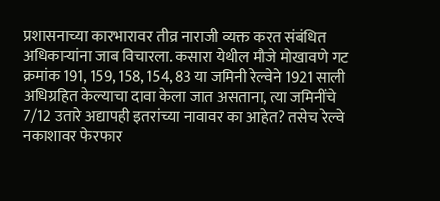प्रशासनाच्या कारभारावर तीव्र नाराजी व्यक्त करत संबंधित अधिकाऱ्यांना जाब विचारला. कसारा येथील मौजे मोखावणे गट क्रमांक 191, 159, 158, 154, 83 या जमिनी रेल्वेने 1921 साली अधिग्रहित केल्याचा दावा केला जात असताना, त्या जमिनींचे 7/12 उतारे अद्यापही इतरांच्या नावावर का आहेत? तसेच रेल्वे नकाशावर फेरफार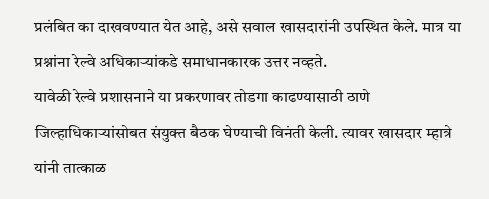प्रलंबित का दाखवण्यात येत आहे, असे सवाल खासदारांनी उपस्थित केले. मात्र या प्रश्नांना रेल्वे अधिकाऱ्यांकडे समाधानकारक उत्तर नव्हते.
यावेळी रेल्वे प्रशासनाने या प्रकरणावर तोडगा काढण्यासाठी ठाणे जिल्हाधिकाऱ्यांसोबत संयुक्त बैठक घेण्याची विनंती केली. त्यावर खासदार म्हात्रे यांनी तात्काळ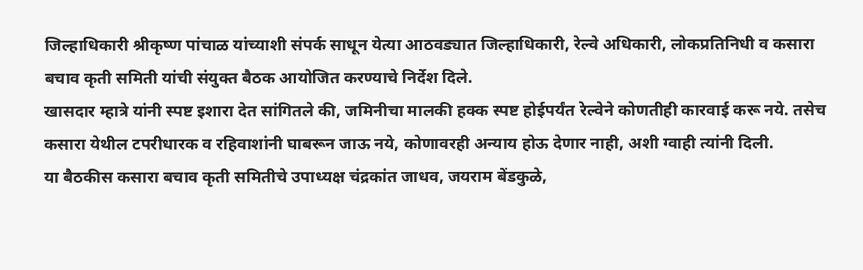जिल्हाधिकारी श्रीकृष्ण पांचाळ यांच्याशी संपर्क साधून येत्या आठवड्यात जिल्हाधिकारी, रेल्वे अधिकारी, लोकप्रतिनिधी व कसारा बचाव कृती समिती यांची संयुक्त बैठक आयोजित करण्याचे निर्देश दिले.
खासदार म्हात्रे यांनी स्पष्ट इशारा देत सांगितले की, जमिनीचा मालकी हक्क स्पष्ट होईपर्यंत रेल्वेने कोणतीही कारवाई करू नये. तसेच कसारा येथील टपरीधारक व रहिवाशांनी घाबरून जाऊ नये, कोणावरही अन्याय होऊ देणार नाही, अशी ग्वाही त्यांनी दिली.
या बैठकीस कसारा बचाव कृती समितीचे उपाध्यक्ष चंद्रकांत जाधव, जयराम बेंडकुळे,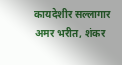कायदेशीर सल्लागार अमर भरीत, शंकर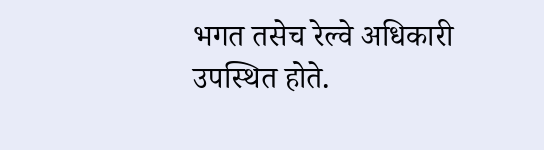भगत तसेच रेल्वे अधिकारी उपस्थित होते.